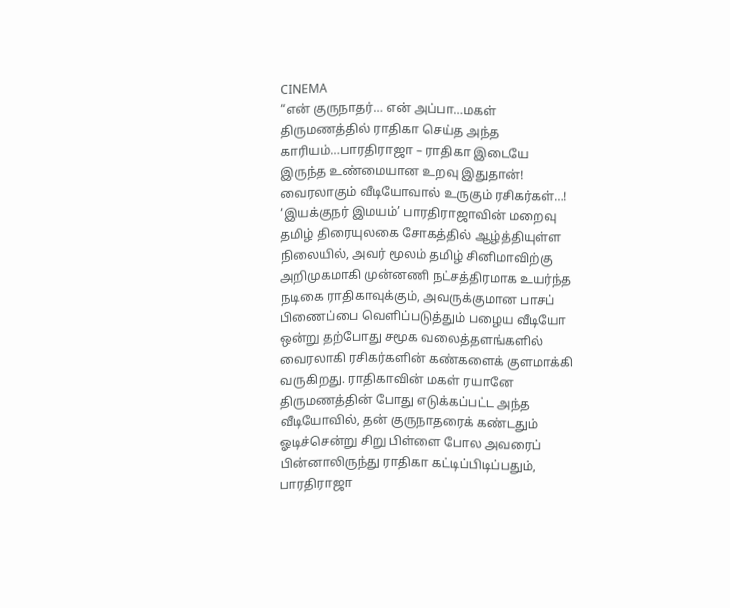CINEMA
“என் குருநாதர்… என் அப்பா…மகள் திருமணத்தில் ராதிகா செய்த அந்த காரியம்…பாரதிராஜா – ராதிகா இடையே இருந்த உண்மையான உறவு இதுதான்! வைரலாகும் வீடியோவால் உருகும் ரசிகர்கள்…!
‘இயக்குநர் இமயம்’ பாரதிராஜாவின் மறைவு தமிழ் திரையுலகை சோகத்தில் ஆழ்த்தியுள்ள நிலையில், அவர் மூலம் தமிழ் சினிமாவிற்கு அறிமுகமாகி முன்னணி நட்சத்திரமாக உயர்ந்த நடிகை ராதிகாவுக்கும், அவருக்குமான பாசப் பிணைப்பை வெளிப்படுத்தும் பழைய வீடியோ ஒன்று தற்போது சமூக வலைத்தளங்களில் வைரலாகி ரசிகர்களின் கண்களைக் குளமாக்கி வருகிறது. ராதிகாவின் மகள் ரயானே திருமணத்தின் போது எடுக்கப்பட்ட அந்த வீடியோவில், தன் குருநாதரைக் கண்டதும் ஓடிச்சென்று சிறு பிள்ளை போல அவரைப் பின்னாலிருந்து ராதிகா கட்டிப்பிடிப்பதும், பாரதிராஜா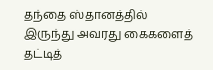தந்தை ஸ்தானத்தில் இருந்து அவரது கைகளைத் தட்டித்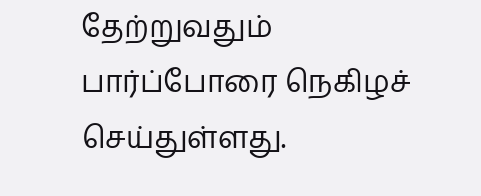தேற்றுவதும் பார்ப்போரை நெகிழச் செய்துள்ளது.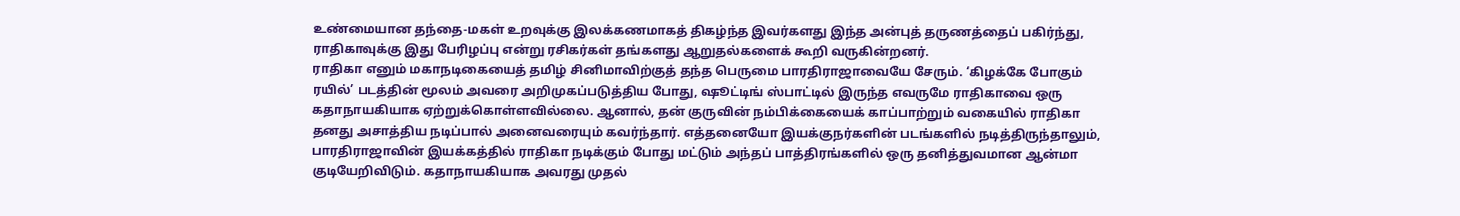உண்மையான தந்தை-மகள் உறவுக்கு இலக்கணமாகத் திகழ்ந்த இவர்களது இந்த அன்புத் தருணத்தைப் பகிர்ந்து, ராதிகாவுக்கு இது பேரிழப்பு என்று ரசிகர்கள் தங்களது ஆறுதல்களைக் கூறி வருகின்றனர்.
ராதிகா எனும் மகாநடிகையைத் தமிழ் சினிமாவிற்குத் தந்த பெருமை பாரதிராஜாவையே சேரும். ‘கிழக்கே போகும் ரயில்’ படத்தின் மூலம் அவரை அறிமுகப்படுத்திய போது, ஷூட்டிங் ஸ்பாட்டில் இருந்த எவருமே ராதிகாவை ஒரு கதாநாயகியாக ஏற்றுக்கொள்ளவில்லை. ஆனால், தன் குருவின் நம்பிக்கையைக் காப்பாற்றும் வகையில் ராதிகா தனது அசாத்திய நடிப்பால் அனைவரையும் கவர்ந்தார். எத்தனையோ இயக்குநர்களின் படங்களில் நடித்திருந்தாலும், பாரதிராஜாவின் இயக்கத்தில் ராதிகா நடிக்கும் போது மட்டும் அந்தப் பாத்திரங்களில் ஒரு தனித்துவமான ஆன்மா குடியேறிவிடும். கதாநாயகியாக அவரது முதல்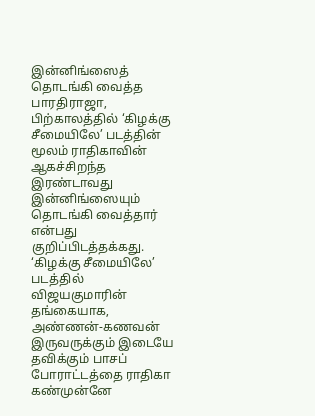இன்னிங்ஸைத் தொடங்கி வைத்த பாரதிராஜா, பிற்காலத்தில் ‘கிழக்கு சீமையிலே’ படத்தின் மூலம் ராதிகாவின் ஆகச்சிறந்த இரண்டாவது இன்னிங்ஸையும் தொடங்கி வைத்தார் என்பது குறிப்பிடத்தக்கது.
‘கிழக்கு சீமையிலே’ படத்தில் விஜயகுமாரின் தங்கையாக, அண்ணன்-கணவன் இருவருக்கும் இடையே தவிக்கும் பாசப் போராட்டத்தை ராதிகா கண்முன்னே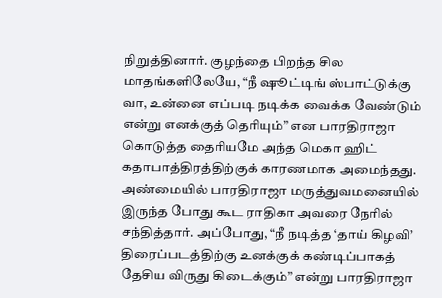நிறுத்தினார். குழந்தை பிறந்த சில மாதங்களிலேயே, “நீ ஷூட்டிங் ஸ்பாட்டுக்கு வா, உன்னை எப்படி நடிக்க வைக்க வேண்டும் என்று எனக்குத் தெரியும்” என பாரதிராஜா கொடுத்த தைரியமே அந்த மெகா ஹிட் கதாபாத்திரத்திற்குக் காரணமாக அமைந்தது. அண்மையில் பாரதிராஜா மருத்துவமனையில் இருந்த போது கூட ராதிகா அவரை நேரில் சந்தித்தார். அப்போது, “நீ நடித்த ‘தாய் கிழவி’ திரைப்படத்திற்கு உனக்குக் கண்டிப்பாகத் தேசிய விருது கிடைக்கும்” என்று பாரதிராஜா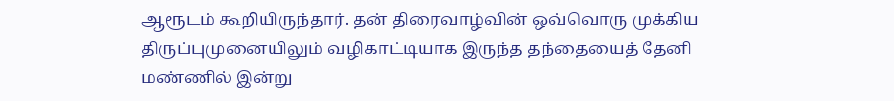ஆரூடம் கூறியிருந்தார். தன் திரைவாழ்வின் ஒவ்வொரு முக்கிய திருப்புமுனையிலும் வழிகாட்டியாக இருந்த தந்தையைத் தேனி மண்ணில் இன்று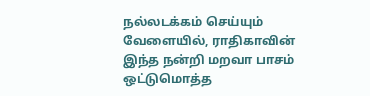நல்லடக்கம் செய்யும் வேளையில், ராதிகாவின் இந்த நன்றி மறவா பாசம் ஒட்டுமொத்த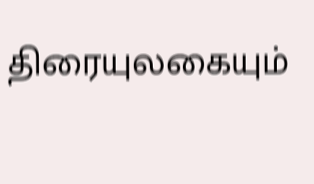திரையுலகையும்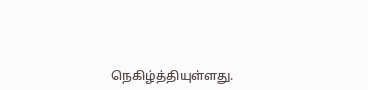நெகிழ்த்தியுள்ளது.